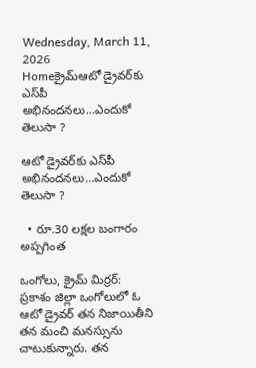Wednesday, March 11, 2026
Homeక్రైమ్ఆటో డ్రైవ‌ర్‌కు ఎస్‌పీ అభినంద‌న‌లు...ఎందుకో తెలుసా ?

ఆటో డ్రైవ‌ర్‌కు ఎస్‌పీ అభినంద‌న‌లు…ఎందుకో తెలుసా ?

  • రూ.30 లక్షల బంగారం అప్పగింత

ఒంగోలు, క్రైమ్ మిర్ర‌ర్: ప్రకాశం జిల్లా ఒంగోలులో ఓ ఆటో డ్రైవర్ తన నిజాయితీని త‌న మంచి మ‌న‌స్సును చాటుకున్నారు. త‌న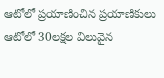ఆటోలో ప్ర‌యాణించిన ప్రయాణికులు ఆటోలో 30ల‌క్ష‌ల విలువైన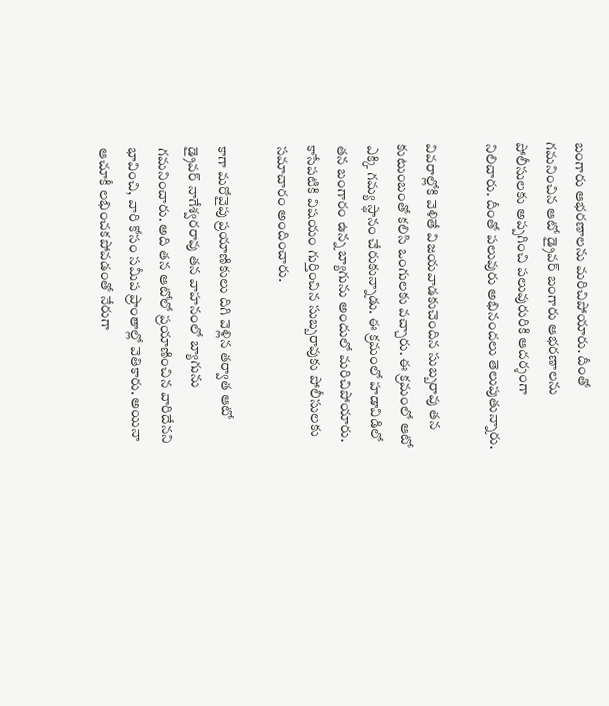బంగారు ఆభ‌ర‌ణాల‌ను మ‌రిచిపోయారు. దీంతో గ‌మ‌నించిన ఆటో డ్రైవ‌ర్ బంగారు ఆభ‌ర‌ణాల‌ను పోలీసుల‌కు అప్ప‌గించి ప‌లువురురికి ఆద‌ర్శంగా నిలిచారు. దీంతో ప‌లువురు అభినంద‌లు తెలుపుతున్నారు.

వివ‌రాల్లోకి వెళితే విజ‌య‌వాడ‌కుచెందిన సుబ్బ‌రావు త‌న కుటుంబంతో క‌లిసి ఒంగుల‌కు వ‌చ్చారు. ఈ క్ర‌మంలో ఆటో ఎక్కి గ‌మ్య స్థానం చేరుకున్నాడు. ఈ క్ర‌మంలో హ‌డావిడిలో త‌న బంగారం ఉన్న బ్యాగును అందులో మ‌రిచిపోయారు. కాసేప‌టికి విష‌యం గుర్తించిన సుబ్బ‌రావుకు పోలీసుల‌కు స‌మాచారం అందించారు.

కాగా మరోవైపు ప్రయాణికులు దిగి వెళ్లిన తర్వాత ఆటో డ్రైవర్ నాగేశ్వరరావు తన వాహనంలో బ్యాగును గమనించారు. అది తన ఆటోలో ప్రయాణించిన వారిదేనని భావించి, వారి కోసం సమీప ప్రాంతాల్లో వెతికారు. అయినా ఆచూకీ లభించకపోవడంతో నేరుగా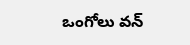ఒంగోలు వన్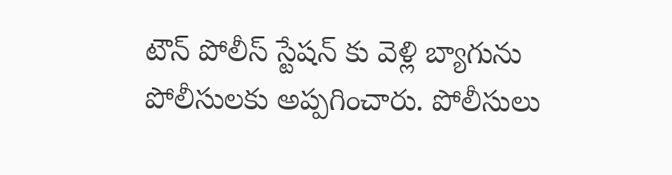టౌన్ పోలీస్ స్టేషన్ కు వెళ్లి బ్యాగును పోలీసులకు అప్పగించారు. పోలీసులు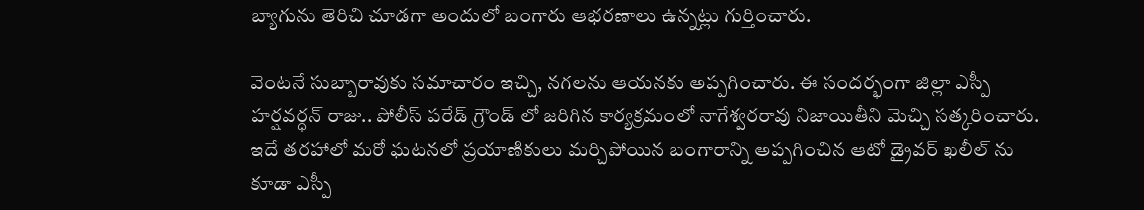బ్యాగును తెరిచి చూడగా అందులో బంగారు ఆభరణాలు ఉన్నట్లు గుర్తించారు.

వెంటనే సుబ్బారావుకు సమాచారం ఇచ్చి, నగలను ఆయనకు అప్పగించారు. ఈ సందర్భంగా జిల్లా ఎస్పీ హర్షవర్ధన్ రాజు.. పోలీస్ పరేడ్ గ్రౌండ్ లో జరిగిన కార్యక్రమంలో నాగేశ్వరరావు నిజాయితీని మెచ్చి సత్కరించారు. ఇదే తరహాలో మరో ఘటనలో ప్రయాణికులు మర్చిపోయిన బంగారాన్ని అప్పగించిన ఆటో డ్రైవర్ ఖలీల్ ను కూడా ఎస్పీ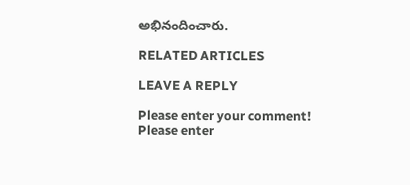అభినందించారు.

RELATED ARTICLES

LEAVE A REPLY

Please enter your comment!
Please enter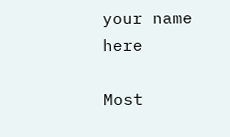your name here

Most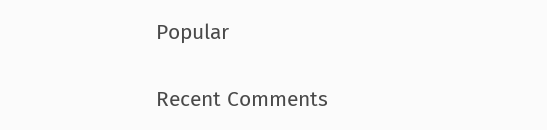Popular

Recent Comments